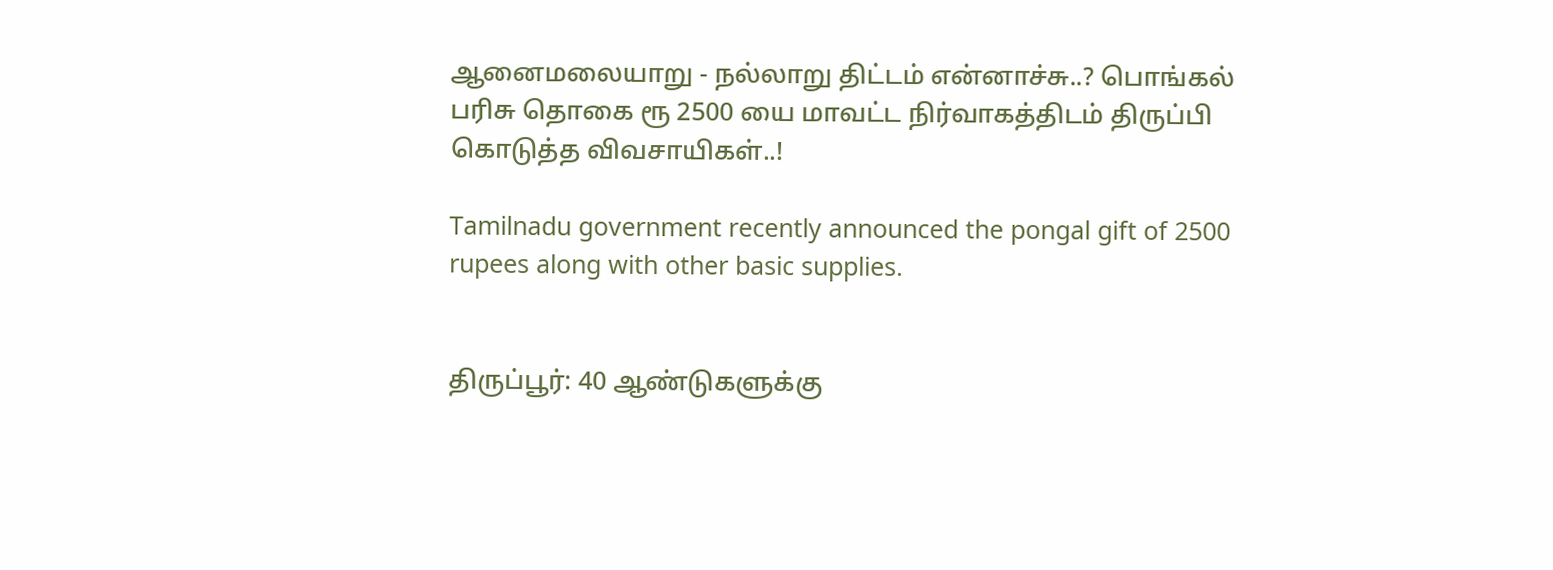ஆனைமலையாறு - நல்லாறு திட்டம் என்னாச்சு..? பொங்கல் பரிசு தொகை ரூ 2500 யை மாவட்ட நிர்வாகத்திடம் திருப்பி கொடுத்த விவசாயிகள்..!

Tamilnadu government recently announced the pongal gift of 2500 rupees along with other basic supplies.


திருப்பூர்: 40 ஆண்டுகளுக்கு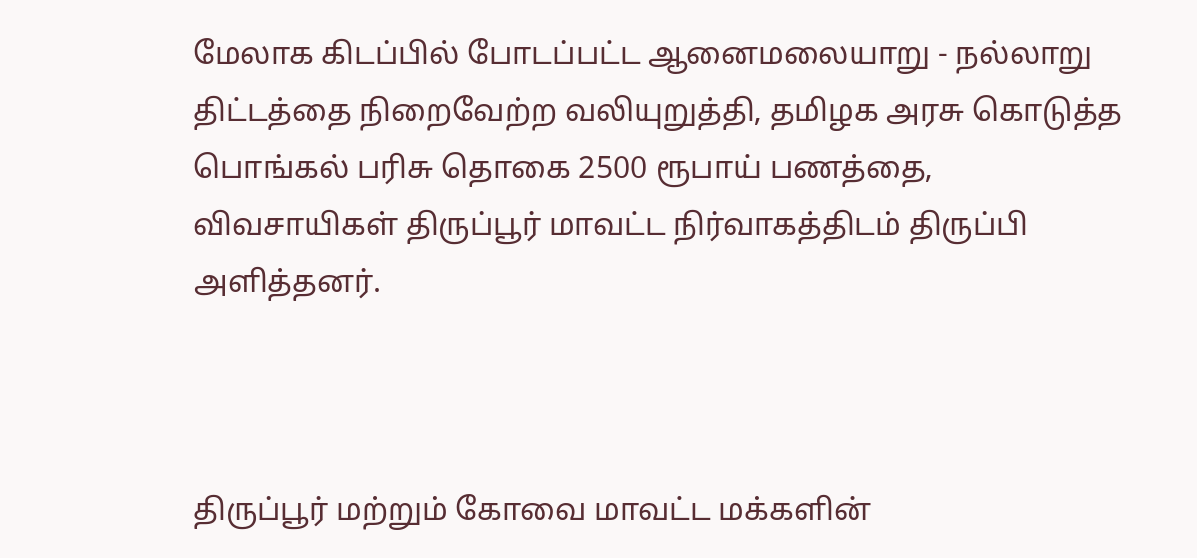மேலாக கிடப்பில் போடப்பட்ட ஆனைமலையாறு - நல்லாறு திட்டத்தை நிறைவேற்ற வலியுறுத்தி, தமிழக அரசு கொடுத்த பொங்கல் பரிசு தொகை 2500 ரூபாய் பணத்தை, விவசாயிகள் திருப்பூர் மாவட்ட நிர்வாகத்திடம் திருப்பி அளித்தனர்.



திருப்பூர் மற்றும் கோவை மாவட்ட மக்களின்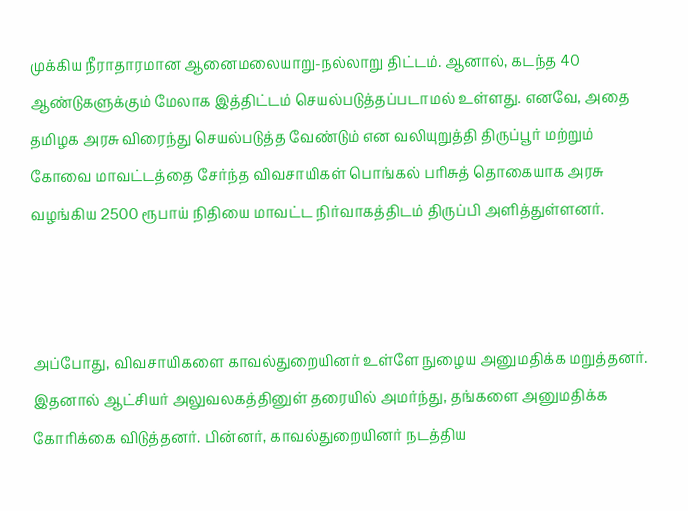முக்கிய நீராதாரமான ஆனைமலையாறு-நல்லாறு திட்டம். ஆனால், கடந்த 40 ஆண்டுகளுக்கும் மேலாக இத்திட்டம் செயல்படுத்தப்படாமல் உள்ளது. எனவே, அதை தமிழக அரசு விரைந்து செயல்படுத்த வேண்டும் என வலியுறுத்தி திருப்பூர் மற்றும் கோவை மாவட்டத்தை சேர்ந்த விவசாயிகள் பொங்கல் பரிசுத் தொகையாக அரசு வழங்கிய 2500 ரூபாய் நிதியை மாவட்ட நிர்வாகத்திடம் திருப்பி அளித்துள்ளனர்.



அப்போது, விவசாயிகளை காவல்துறையினர் உள்ளே நுழைய அனுமதிக்க மறுத்தனர். இதனால் ஆட்சியர் அலுவலகத்தினுள் தரையில் அமர்ந்து, தங்களை அனுமதிக்க கோரிக்கை விடுத்தனர். பின்னர், காவல்துறையினர் நடத்திய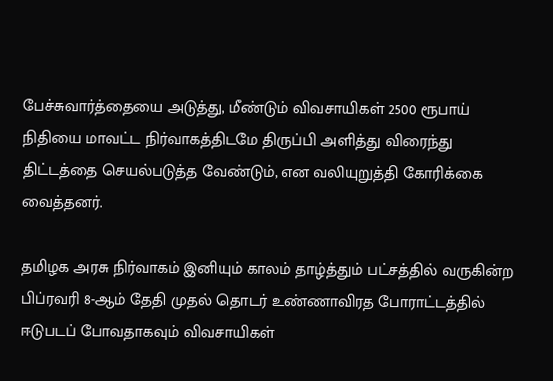பேச்சுவார்த்தையை அடுத்து, மீண்டும் விவசாயிகள் 2500 ரூபாய் நிதியை மாவட்ட நிர்வாகத்திடமே திருப்பி அளித்து விரைந்து திட்டத்தை செயல்படுத்த வேண்டும், என வலியுறுத்தி கோரிக்கை வைத்தனர்.

தமிழக அரசு நிர்வாகம் இனியும் காலம் தாழ்த்தும் பட்சத்தில் வருகின்ற பிப்ரவரி 8-ஆம் தேதி முதல் தொடர் உண்ணாவிரத போராட்டத்தில் ஈடுபடப் போவதாகவும் விவசாயிகள்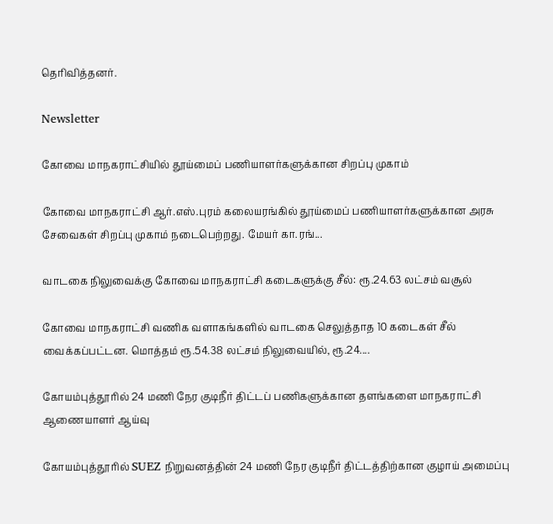தெரிவித்தனர்.

Newsletter

கோவை மாநகராட்சியில் தூய்மைப் பணியாளர்களுக்கான சிறப்பு முகாம்

கோவை மாநகராட்சி ஆர்.எஸ்.புரம் கலையரங்கில் தூய்மைப் பணியாளர்களுக்கான அரசு சேவைகள் சிறப்பு முகாம் நடைபெற்றது. மேயர் கா.ரங்...

வாடகை நிலுவைக்கு கோவை மாநகராட்சி கடைகளுக்கு சீல்: ரூ.24.63 லட்சம் வசூல்

கோவை மாநகராட்சி வணிக வளாகங்களில் வாடகை செலுத்தாத 10 கடைகள் சீல் வைக்கப்பட்டன. மொத்தம் ரூ.54.38 லட்சம் நிலுவையில், ரூ.24....

கோயம்புத்தூரில் 24 மணி நேர குடிநீர் திட்டப் பணிகளுக்கான தளங்களை மாநகராட்சி ஆணையாளர் ஆய்வு

கோயம்புத்தூரில் SUEZ நிறுவனத்தின் 24 மணி நேர குடிநீர் திட்டத்திற்கான குழாய் அமைப்பு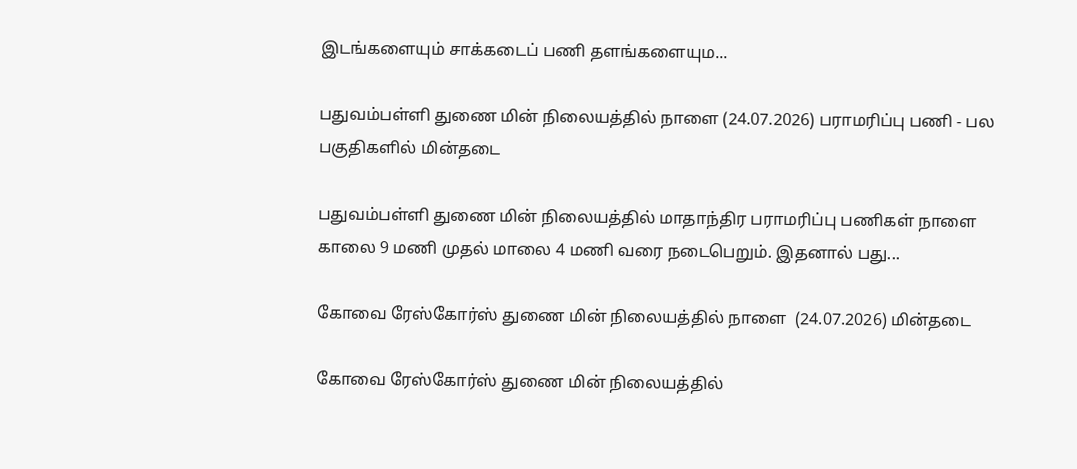இடங்களையும் சாக்கடைப் பணி தளங்களையும...

பதுவம்பள்ளி துணை மின் நிலையத்தில் நாளை (24.07.2026) பராமரிப்பு பணி - பல பகுதிகளில் மின்தடை

பதுவம்பள்ளி துணை மின் நிலையத்தில் மாதாந்திர பராமரிப்பு பணிகள் நாளை காலை 9 மணி முதல் மாலை 4 மணி வரை நடைபெறும். இதனால் பது...

கோவை ரேஸ்கோர்ஸ் துணை மின் நிலையத்தில் நாளை  (24.07.2026) மின்தடை

கோவை ரேஸ்கோர்ஸ் துணை மின் நிலையத்தில்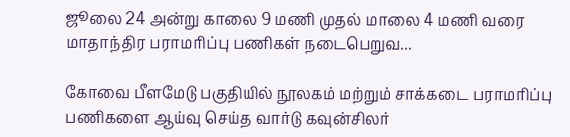ஜூலை 24 அன்று காலை 9 மணி முதல் மாலை 4 மணி வரை மாதாந்திர பராமரிப்பு பணிகள் நடைபெறுவ...

கோவை பீளமேடு பகுதியில் நூலகம் மற்றும் சாக்கடை பராமரிப்பு பணிகளை ஆய்வு செய்த வார்டு கவுன்சிலர்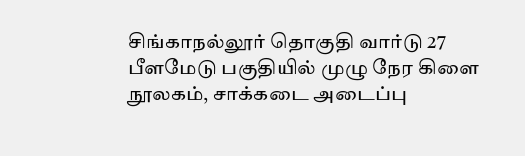சிங்காநல்லூர் தொகுதி வார்டு 27 பீளமேடு பகுதியில் முழு நேர கிளை நூலகம், சாக்கடை அடைப்பு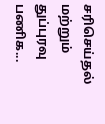சரிசெய்தல் மற்றும் துப்புரவு பணிக...